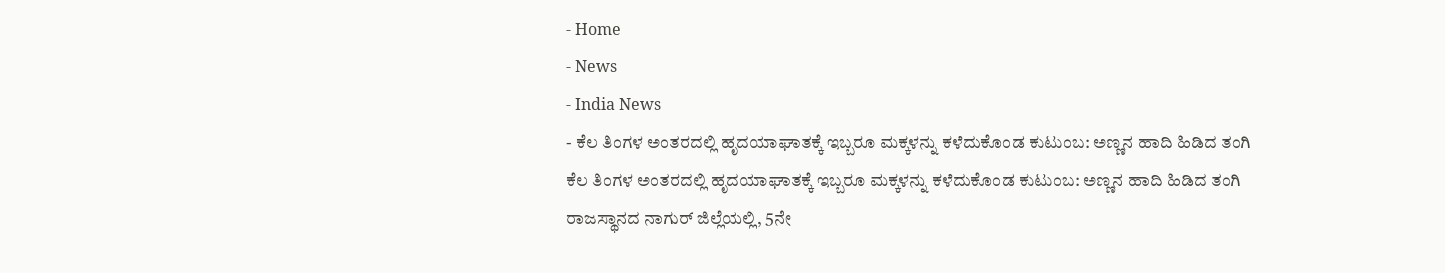- Home
- News
- India News
- ಕೆಲ ತಿಂಗಳ ಅಂತರದಲ್ಲಿ ಹೃದಯಾಘಾತಕ್ಕೆ ಇಬ್ಬರೂ ಮಕ್ಕಳನ್ನು ಕಳೆದುಕೊಂಡ ಕುಟುಂಬ: ಅಣ್ಣನ ಹಾದಿ ಹಿಡಿದ ತಂಗಿ
ಕೆಲ ತಿಂಗಳ ಅಂತರದಲ್ಲಿ ಹೃದಯಾಘಾತಕ್ಕೆ ಇಬ್ಬರೂ ಮಕ್ಕಳನ್ನು ಕಳೆದುಕೊಂಡ ಕುಟುಂಬ: ಅಣ್ಣನ ಹಾದಿ ಹಿಡಿದ ತಂಗಿ
ರಾಜಸ್ಥಾನದ ನಾಗುರ್ ಜಿಲ್ಲೆಯಲ್ಲಿ, 5ನೇ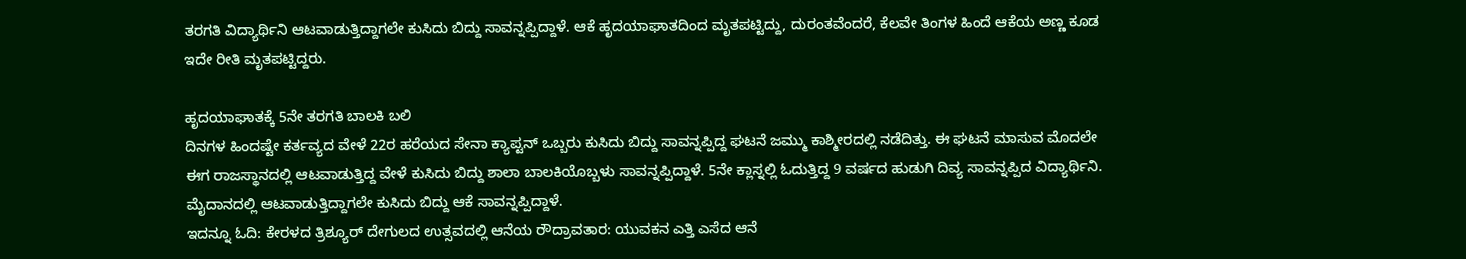ತರಗತಿ ವಿದ್ಯಾರ್ಥಿನಿ ಆಟವಾಡುತ್ತಿದ್ದಾಗಲೇ ಕುಸಿದು ಬಿದ್ದು ಸಾವನ್ನಪ್ಪಿದ್ದಾಳೆ. ಆಕೆ ಹೃದಯಾಘಾತದಿಂದ ಮೃತಪಟ್ಟಿದ್ದು, ದುರಂತವೆಂದರೆ, ಕೆಲವೇ ತಿಂಗಳ ಹಿಂದೆ ಆಕೆಯ ಅಣ್ಣ ಕೂಡ ಇದೇ ರೀತಿ ಮೃತಪಟ್ಟಿದ್ದರು.

ಹೃದಯಾಘಾತಕ್ಕೆ 5ನೇ ತರಗತಿ ಬಾಲಕಿ ಬಲಿ
ದಿನಗಳ ಹಿಂದಷ್ಟೇ ಕರ್ತವ್ಯದ ವೇಳೆ 22ರ ಹರೆಯದ ಸೇನಾ ಕ್ಯಾಪ್ಟನ್ ಒಬ್ಬರು ಕುಸಿದು ಬಿದ್ದು ಸಾವನ್ನಪ್ಪಿದ್ದ ಘಟನೆ ಜಮ್ಮು ಕಾಶ್ಮೀರದಲ್ಲಿ ನಡೆದಿತ್ತು. ಈ ಘಟನೆ ಮಾಸುವ ಮೊದಲೇ ಈಗ ರಾಜಸ್ಥಾನದಲ್ಲಿ ಆಟವಾಡುತ್ತಿದ್ದ ವೇಳೆ ಕುಸಿದು ಬಿದ್ದು ಶಾಲಾ ಬಾಲಕಿಯೊಬ್ಬಳು ಸಾವನ್ನಪ್ಪಿದ್ದಾಳೆ. 5ನೇ ಕ್ಲಾಸ್ನಲ್ಲಿ ಓದುತ್ತಿದ್ದ 9 ವರ್ಷದ ಹುಡುಗಿ ದಿವ್ಯ ಸಾವನ್ನಪ್ಪಿದ ವಿದ್ಯಾರ್ಥಿನಿ. ಮೈದಾನದಲ್ಲಿ ಆಟವಾಡುತ್ತಿದ್ದಾಗಲೇ ಕುಸಿದು ಬಿದ್ದು ಆಕೆ ಸಾವನ್ನಪ್ಪಿದ್ದಾಳೆ.
ಇದನ್ನೂ ಓದಿ: ಕೇರಳದ ತ್ರಿಶ್ಯೂರ್ ದೇಗುಲದ ಉತ್ಸವದಲ್ಲಿ ಆನೆಯ ರೌದ್ರಾವತಾರ: ಯುವಕನ ಎತ್ತಿ ಎಸೆದ ಆನೆ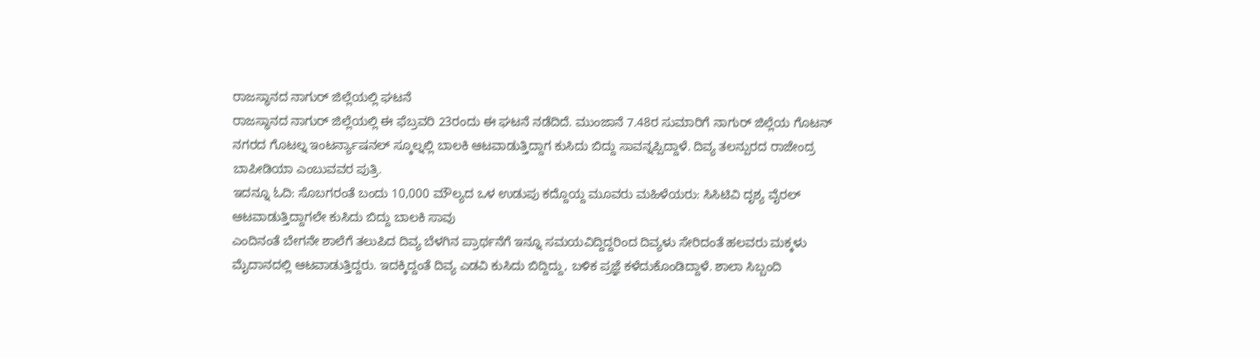ರಾಜಸ್ಥಾನದ ನಾಗುರ್ ಜಿಲ್ಲೆಯಲ್ಲಿ ಘಟನೆ
ರಾಜಸ್ಥಾನದ ನಾಗುರ್ ಜಿಲ್ಲೆಯಲ್ಲಿ ಈ ಫೆಬ್ರವರಿ 23ರಂದು ಈ ಘಟನೆ ನಡೆದಿದೆ. ಮುಂಜಾನೆ 7.48ರ ಸುಮಾರಿಗೆ ನಾಗುರ್ ಜಿಲ್ಲೆಯ ಗೊಟನ್ ನಗರದ ಗೊಟಲ್ನ ಇಂಟರ್ನ್ಯಾಷನಲ್ ಸ್ಕೂಲ್ನಲ್ಲಿ ಬಾಲಕಿ ಆಟವಾಡುತ್ತಿದ್ದಾಗ ಕುಸಿದು ಬಿದ್ದು ಸಾವನ್ನಪ್ಪಿದ್ದಾಳೆ. ದಿವ್ಯ ತಲನ್ಪುರದ ರಾಜೇಂದ್ರ ಬಾಪೀಡಿಯಾ ಎಂಬುವವರ ಪುತ್ರಿ.
ಇದನ್ನೂ ಓದಿ: ಸೊಬಗರಂತೆ ಬಂದು 10,000 ಮೌಲ್ಯದ ಒಳ ಉಡುಪು ಕದ್ದೊಯ್ದ ಮೂವರು ಮಹಿಳೆಯರು: ಸಿಸಿಟಿವಿ ದೃಶ್ಯ ವೈರಲ್
ಆಟವಾಡುತ್ತಿದ್ದಾಗಲೇ ಕುಸಿದು ಬಿದ್ದು ಬಾಲಕಿ ಸಾವು
ಎಂದಿನಂತೆ ಬೇಗನೇ ಶಾಲೆಗೆ ತಲುಪಿದ ದಿವ್ಯ ಬೆಳಗಿನ ಪ್ರಾರ್ಥನೆಗೆ ಇನ್ನೂ ಸಮಯವಿದ್ದಿದ್ದರಿಂದ ದಿವ್ಯಳು ಸೇರಿದಂತೆ ಹಲವರು ಮಕ್ಕಳು ಮೈದಾನದಲ್ಲಿ ಆಟವಾಡುತ್ತಿದ್ದರು. ಇದಕ್ಕಿದ್ದಂತೆ ದಿವ್ಯ ಎಡವಿ ಕುಸಿದು ಬಿದ್ದಿದ್ದು, ಬಳಿಕ ಪ್ರಜ್ಞೆ ಕಳೆದುಕೊಂಡಿದ್ದಾಳೆ. ಶಾಲಾ ಸಿಬ್ಬಂದಿ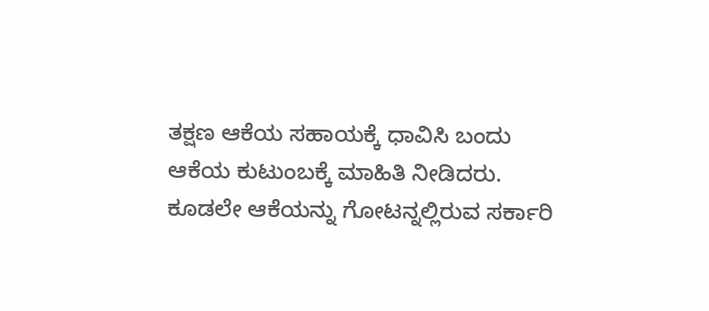ತಕ್ಷಣ ಆಕೆಯ ಸಹಾಯಕ್ಕೆ ಧಾವಿಸಿ ಬಂದು ಆಕೆಯ ಕುಟುಂಬಕ್ಕೆ ಮಾಹಿತಿ ನೀಡಿದರು. ಕೂಡಲೇ ಆಕೆಯನ್ನು ಗೋಟನ್ನಲ್ಲಿರುವ ಸರ್ಕಾರಿ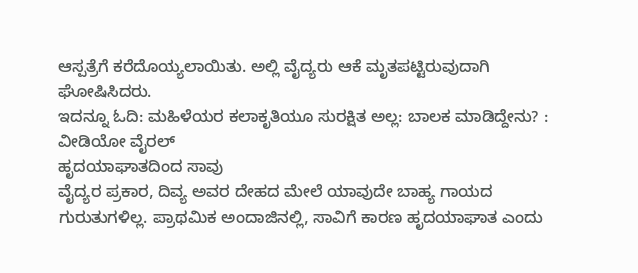ಆಸ್ಪತ್ರೆಗೆ ಕರೆದೊಯ್ಯಲಾಯಿತು. ಅಲ್ಲಿ ವೈದ್ಯರು ಆಕೆ ಮೃತಪಟ್ಟಿರುವುದಾಗಿ ಘೋಷಿಸಿದರು.
ಇದನ್ನೂ ಓದಿ: ಮಹಿಳೆಯರ ಕಲಾಕೃತಿಯೂ ಸುರಕ್ಷಿತ ಅಲ್ಲ: ಬಾಲಕ ಮಾಡಿದ್ದೇನು? : ವೀಡಿಯೋ ವೈರಲ್
ಹೃದಯಾಘಾತದಿಂದ ಸಾವು
ವೈದ್ಯರ ಪ್ರಕಾರ, ದಿವ್ಯ ಅವರ ದೇಹದ ಮೇಲೆ ಯಾವುದೇ ಬಾಹ್ಯ ಗಾಯದ ಗುರುತುಗಳಿಲ್ಲ. ಪ್ರಾಥಮಿಕ ಅಂದಾಜಿನಲ್ಲಿ, ಸಾವಿಗೆ ಕಾರಣ ಹೃದಯಾಘಾತ ಎಂದು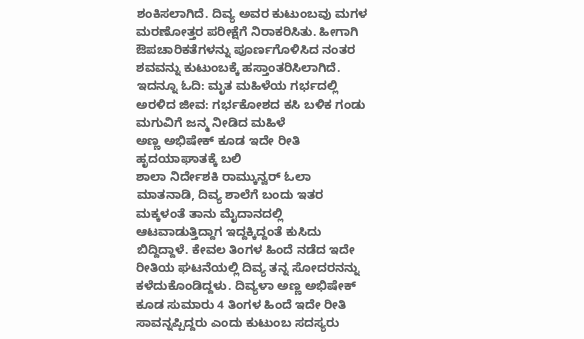ಶಂಕಿಸಲಾಗಿದೆ. ದಿವ್ಯ ಅವರ ಕುಟುಂಬವು ಮಗಳ ಮರಣೋತ್ತರ ಪರೀಕ್ಷೆಗೆ ನಿರಾಕರಿಸಿತು. ಹೀಗಾಗಿ ಔಪಚಾರಿಕತೆಗಳನ್ನು ಪೂರ್ಣಗೊಳಿಸಿದ ನಂತರ ಶವವನ್ನು ಕುಟುಂಬಕ್ಕೆ ಹಸ್ತಾಂತರಿಸಿಲಾಗಿದೆ.
ಇದನ್ನೂ ಓದಿ: ಮೃತ ಮಹಿಳೆಯ ಗರ್ಭದಲ್ಲಿ ಅರಳಿದ ಜೀವ: ಗರ್ಭಕೋಶದ ಕಸಿ ಬಳಿಕ ಗಂಡು ಮಗುವಿಗೆ ಜನ್ಮ ನೀಡಿದ ಮಹಿಳೆ
ಅಣ್ಣ ಅಭಿಷೇಕ್ ಕೂಡ ಇದೇ ರೀತಿ ಹೃದಯಾಘಾತಕ್ಕೆ ಬಲಿ
ಶಾಲಾ ನಿರ್ದೇಶಕಿ ರಾಮ್ಕುನ್ವರ್ ಓಲಾ ಮಾತನಾಡಿ, ದಿವ್ಯ ಶಾಲೆಗೆ ಬಂದು ಇತರ ಮಕ್ಕಳಂತೆ ತಾನು ಮೈದಾನದಲ್ಲಿ ಆಟವಾಡುತ್ತಿದ್ದಾಗ ಇದ್ದಕ್ಕಿದ್ದಂತೆ ಕುಸಿದು ಬಿದ್ದಿದ್ದಾಳೆ. ಕೇವಲ ತಿಂಗಳ ಹಿಂದೆ ನಡೆದ ಇದೇ ರೀತಿಯ ಘಟನೆಯಲ್ಲಿ ದಿವ್ಯ ತನ್ನ ಸೋದರನನ್ನು ಕಳೆದುಕೊಂಡಿದ್ದಳು. ದಿವ್ಯಳಾ ಅಣ್ಣ ಅಭಿಷೇಕ್ ಕೂಡ ಸುಮಾರು 4 ತಿಂಗಳ ಹಿಂದೆ ಇದೇ ರೀತಿ ಸಾವನ್ನಪ್ಪಿದ್ದರು ಎಂದು ಕುಟುಂಬ ಸದಸ್ಯರು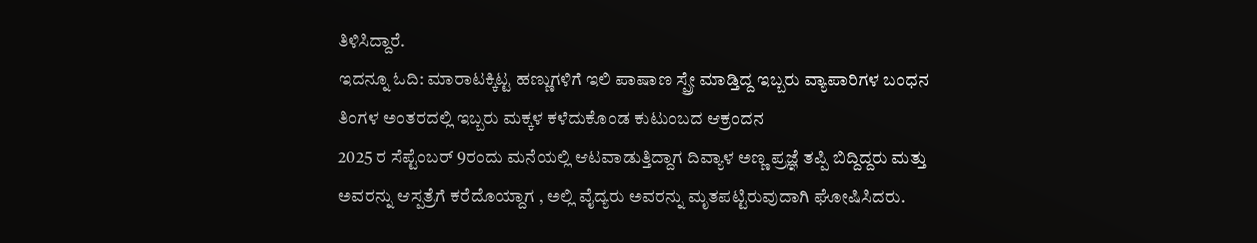ತಿಳಿಸಿದ್ದಾರೆ.
ಇದನ್ನೂ ಓದಿ: ಮಾರಾಟಕ್ಕಿಟ್ಟ ಹಣ್ಣುಗಳಿಗೆ ಇಲಿ ಪಾಷಾಣ ಸ್ಪ್ರೇ ಮಾಡ್ತಿದ್ದ ಇಬ್ಬರು ವ್ಯಾಪಾರಿಗಳ ಬಂಧನ
ತಿಂಗಳ ಅಂತರದಲ್ಲಿ ಇಬ್ಬರು ಮಕ್ಕಳ ಕಳೆದುಕೊಂಡ ಕುಟುಂಬದ ಆಕ್ರಂದನ
2025 ರ ಸೆಪ್ಟೆಂಬರ್ 9ರಂದು ಮನೆಯಲ್ಲಿ ಆಟವಾಡುತ್ತಿದ್ದಾಗ ದಿವ್ಯಾಳ ಅಣ್ಣ ಪ್ರಜ್ಞೆ ತಪ್ಪಿ ಬಿದ್ದಿದ್ದರು ಮತ್ತು ಅವರನ್ನು ಆಸ್ಪತ್ರೆಗೆ ಕರೆದೊಯ್ದಾಗ , ಅಲ್ಲಿ ವೈದ್ಯರು ಅವರನ್ನು ಮೃತಪಟ್ಟಿರುವುದಾಗಿ ಘೋಷಿಸಿದರು.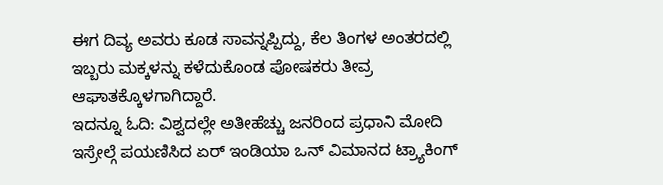ಈಗ ದಿವ್ಯ ಅವರು ಕೂಡ ಸಾವನ್ನಪ್ಪಿದ್ದು, ಕೆಲ ತಿಂಗಳ ಅಂತರದಲ್ಲಿ ಇಬ್ಬರು ಮಕ್ಕಳನ್ನು ಕಳೆದುಕೊಂಡ ಪೋಷಕರು ತೀವ್ರ ಆಘಾತಕ್ಕೊಳಗಾಗಿದ್ದಾರೆ.
ಇದನ್ನೂ ಓದಿ: ವಿಶ್ವದಲ್ಲೇ ಅತೀಹೆಚ್ಚು ಜನರಿಂದ ಪ್ರಧಾನಿ ಮೋದಿ ಇಸ್ರೇಲ್ಗೆ ಪಯಣಿಸಿದ ಏರ್ ಇಂಡಿಯಾ ಒನ್ ವಿಮಾನದ ಟ್ರ್ಯಾಕಿಂಗ್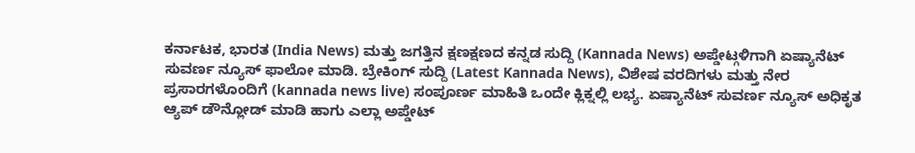ಕರ್ನಾಟಕ, ಭಾರತ (India News) ಮತ್ತು ಜಗತ್ತಿನ ಕ್ಷಣಕ್ಷಣದ ಕನ್ನಡ ಸುದ್ದಿ (Kannada News) ಅಪ್ಡೇಟ್ಗಳಿಗಾಗಿ ಏಷ್ಯಾನೆಟ್ ಸುವರ್ಣ ನ್ಯೂಸ್ ಫಾಲೋ ಮಾಡಿ. ಬ್ರೇಕಿಂಗ್ ಸುದ್ದಿ (Latest Kannada News), ವಿಶೇಷ ವರದಿಗಳು ಮತ್ತು ನೇರ ಪ್ರಸಾರಗಳೊಂದಿಗೆ (kannada news live) ಸಂಪೂರ್ಣ ಮಾಹಿತಿ ಒಂದೇ ಕ್ಲಿಕ್ನಲ್ಲಿ ಲಭ್ಯ. ಏಷ್ಯಾನೆಟ್ ಸುವರ್ಣ ನ್ಯೂಸ್ ಅಧಿಕೃತ ಆ್ಯಪ್ ಡೌನ್ಲೋಡ್ ಮಾಡಿ ಹಾಗು ಎಲ್ಲಾ ಅಪ್ಡೇಟ್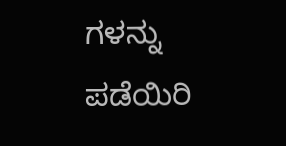ಗಳನ್ನು ಪಡೆಯಿರಿ